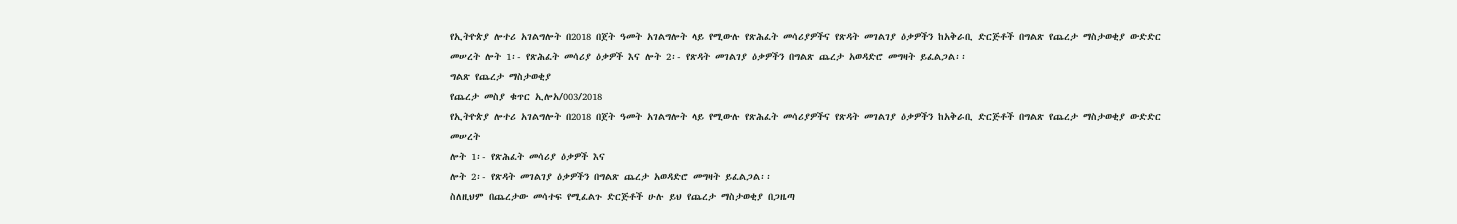የኢትዮጵያ ሎተሪ አገልግሎት በ2018 በጀት ዓመት አገልግሎት ላይ የሚውሉ የጽሕፈት መሳሪያዎችና የጽዳት መገልገያ ዕቃዎችን ከአቅራቢ ድርጅቶች በግልጽ የጨረታ ማስታወቂያ ውድድር መሠረት ሎት 1፡- የጽሕፈት መሳሪያ ዕቃዎች እና ሎት 2፡- የጽዳት መገልገያ ዕቃዎችን በግልጽ ጨረታ አወዳድሮ መግዛት ይፈልጋል፡፡
ግልጽ የጨረታ ማስታወቂያ
የጨረታ መስያ ቁጥር ኢሎአ/003/2018
የኢትዮጵያ ሎተሪ አገልግሎት በ2018 በጀት ዓመት አገልግሎት ላይ የሚውሉ የጽሕፈት መሳሪያዎችና የጽዳት መገልገያ ዕቃዎችን ከአቅራቢ ድርጅቶች በግልጽ የጨረታ ማስታወቂያ ውድድር መሠረት
ሎት 1፡- የጽሕፈት መሳሪያ ዕቃዎች እና
ሎት 2፡- የጽዳት መገልገያ ዕቃዎችን በግልጽ ጨረታ አወዳድሮ መግዛት ይፈልጋል፡፡
ስለዚህም በጨረታው መሳተፍ የሚፈልጉ ድርጅቶች ሁሉ ይህ የጨረታ ማስታወቂያ በጋዜጣ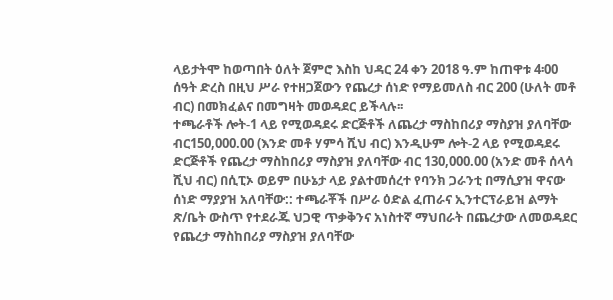ላይታትሞ ከወጣበት ዕለት ጀምሮ እስከ ህዳር 24 ቀን 2018 ዓ.ም ከጠዋቱ 4፡00 ሰዓት ድረስ በዚህ ሥራ የተዘጋጀውን የጨረታ ሰነድ የማይመለስ ብር 200 (ሁለት መቶ ብር) በመክፈልና በመግዛት መወዳደር ይችላሉ፡፡
ተጫራቶች ሎት-1 ላይ የሚወዳደሩ ድርጅቶች ለጨረታ ማስከበሪያ ማስያዝ ያለባቸው ብር150,000.00 (እንድ መቶ ሃምሳ ሺህ ብር) እንዲሁም ሎት-2 ላይ የሚወዳደሩ ድርጅቶች የጨረታ ማስከበሪያ ማስያዝ ያለባቸው ብር 130,000.00 (አንድ መቶ ሰላሳ ሺህ ብር) በሲፒኦ ወይም በሁኔታ ላይ ያልተመሰረተ የባንክ ጋራንቲ በማሲያዝ ዋናው ሰነድ ማያያዝ አለባቸው:: ተጫራቾች በሥራ ዕድል ፈጠራና ኢንተርፕራይዝ ልማት ጽ/ቤት ውስጥ የተደራጁ ህጋዊ ጥቃቅንና አነስተኛ ማህበራት በጨረታው ለመወዳደር የጨረታ ማስከበሪያ ማስያዝ ያለባቸው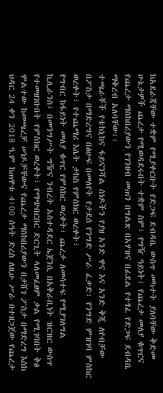ከአደራጃቸው ተቋም የሚያቀርቡት የድጋፍ ደብዳቤ ውስጥ መካተት ያለባቸው ቅድመ ሁኔታዎች ጨረታ የሚወዳደሩበት ተቋም ስም፣ የግዥ ዓይነት፣ የጨረታ መለያ ቁጥርና የጨረታ ማስከበሪያውን የገንዘብ መጠን በግልጽ በአሃዝና በፊደል የተፃፈ የድጋፍ ደብዳቤ ማቅረብ አለባቸው፡፡
ተጫራቾች የቴከኒከና ፋይናንሻል ሰነዶችን የያዘ አንድ ዋና እና አንድ ቅጂ ለየብቻው በፖስታ በማድረግና በፅሁፍ በመለየት የታደሰ የንግድ ሥራ ፈቃድ፣ የንግድ ምዝገባ ምስከር ወረቀት፣ የተጨማሪ እሴት ታከስ የምስክር ወረቀት፣
የግብር ከፋይነት መለያ ቁጥር የምስከር ወረቀት፣ ጨረታ ለመሳተፍ የሚያገለግል ኪሊራንስ፣ በመንግሥት ግዥና ንብረት አስተዳደር ኤጀንሲ በአቅራቢነት ዝርዝር ውስጥ የተመዘገቡበት የምስክር ወረቀት፣ የማጭበርበር ድርጊት ላለመፈፀም ቃል የሚገባበት ቅፅ ሞልተው ከመጫረቻ ሠነዶቻቸውና የጨረታ ማስከበሪያውን በታሸገ ፖስታ በማድረግ እስከ ህዳር 24 ቀን 2018 ዓ.ም ከጠዋቱ 4፡00 ሰዓት ድረስ ለዚሁ ሥራ በተዘጋጀው የጨረታ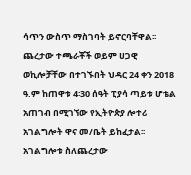ሳጥን ውስጥ ማስገባት ይኖርባቸዋል፡፡ ጨረታው ተጫራቾች ወይም ሀጋዊ ወኪሎቻቸው በተገኙበት ህዳር 24 ቀን 2018 ዓ.ም ከጠዋቱ 4፡30 ሰዓት ፒያሳ ጣይቱ ሆቴል አጠገብ በሚገኘው የኢትዮጵያ ሎተሪ አገልግሎት ዋና መ/ቤት ይከፈታል፡፡
አገልግሎቱ ስለጨረታው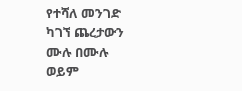የተሻለ መንገድ ካገኘ ጨረታውን ሙሉ በሙሉ ወይም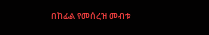በከፊል የመሰረዝ መብቱ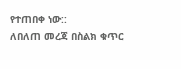የተጠበቀ ነው::
ለበለጠ መረጃ በስልክ ቁጥር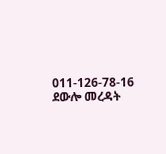011-126-78-16 ደውሎ መረዳት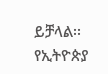ይቻላል፡፡
የኢትዮጵያ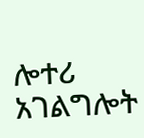ሎተሪ አገልግሎት